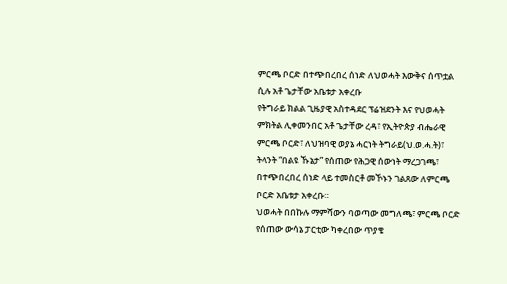ምርጫ ቦርድ በተጭበረበረ ሰነድ ለህወሓት እውቅና ሰጥቷል ሲሉ አቶ ጌታቸው አቤቱታ አቀረቡ
የትግራይ ክልል ጊዜያዊ አስተዳደር ፕሬዝደንት እና የህወሓት ምክትል ሊቀመንበር አቶ ጌታቸው ረዳ፣ የኢትዮጵያ ብሔራዊ ምርጫ ቦርድ፣ ለህዝባዊ ወያኔ ሓርነት ትግራይ(ህ.ወ.ሓ.ት)፣ ትላንት “በልዩ ኹኔታ” የሰጠው የሕጋዊ ሰውነት ማረጋገጫ፣ በተጭበረበረ ሰነድ ላይ ተመስርቶ መኾኑን ገልጸው ለምርጫ ቦርድ አቤቱታ አቀረቡ።
ህወሓት በበኩሉ ማምሻውን ባወጣው መግለጫ፣ ምርጫ ቦርድ የሰጠው ውሳኔ ፓርቲው ካቀረበው ጥያቄ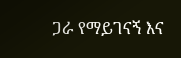ጋራ የማይገናኝ እና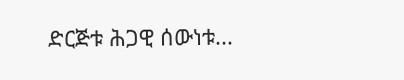ድርጅቱ ሕጋዊ ሰውነቱ...